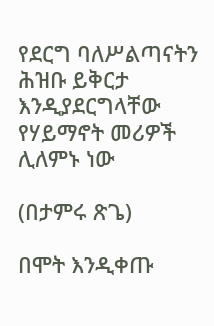የደርግ ባለሥልጣናትን ሕዝቡ ይቅርታ እንዲያደርግላቸው የሃይማኖት መሪዎች ሊለምኑ ነው

(በታምሩ ጽጌ)

በሞት እንዲቀጡ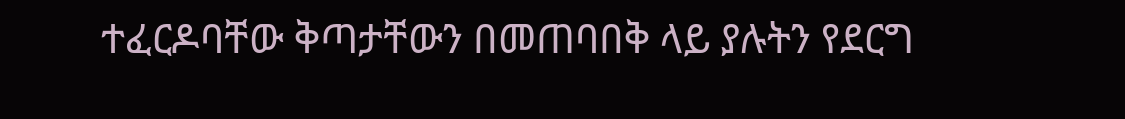ተፈርዶባቸው ቅጣታቸውን በመጠባበቅ ላይ ያሉትን የደርግ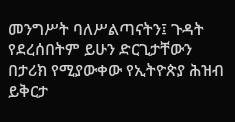መንግሥት ባለሥልጣናትን፤ ጉዳት የደረሰበትም ይሁን ድርጊታቸውን በታሪክ የሚያውቀው የኢትዮጵያ ሕዝብ ይቅርታ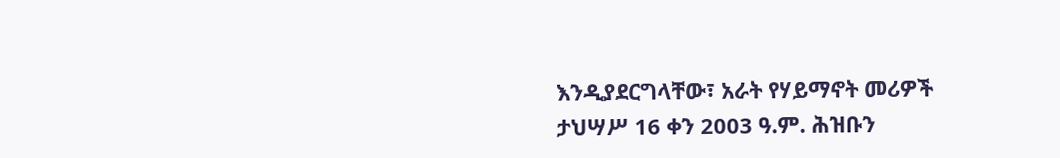እንዲያደርግላቸው፣ አራት የሃይማኖት መሪዎች ታህሣሥ 16 ቀን 2003 ዓ.ም. ሕዝቡን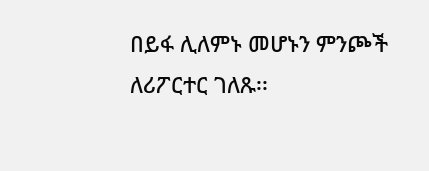በይፋ ሊለምኑ መሆኑን ምንጮች ለሪፖርተር ገለጹ፡፡